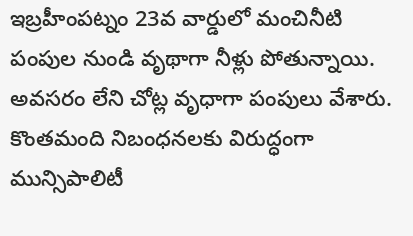ఇబ్రహీంపట్నం 23వ వార్డులో మంచినీటి పంపుల నుండి వృథాగా నీళ్లు పోతున్నాయి. అవసరం లేని చోట్ల వృధాగా పంపులు వేశారు. కొంతమంది నిబంధనలకు విరుద్ధంగా మున్సిపాలిటీ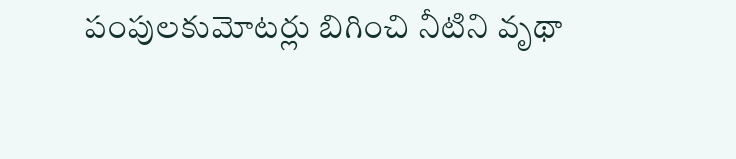పంపులకుమోటర్లు బిగించి నీటిని వృథా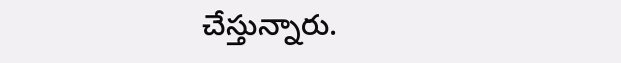చేస్తున్నారు.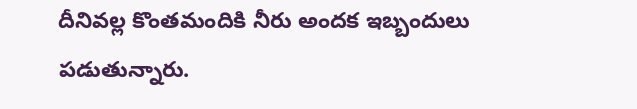దీనివల్ల కొంతమందికి నీరు అందక ఇబ్బందులు పడుతున్నారు.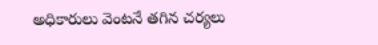అధికారులు వెంటనే తగిన చర్యలు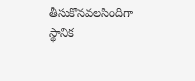తీసుకొనవలసిందిగా స్థానిక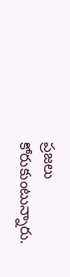ప్రజలు కోరుకుంటున్నారు.